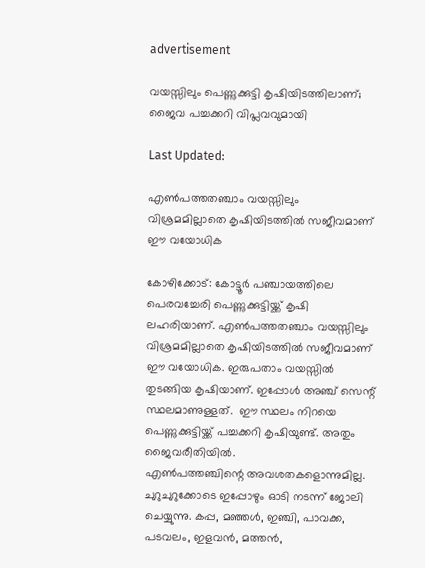advertisement

വയസ്സിലും പെണ്ണുക്കുട്ടി കൃഷിയിടത്തിലാണ്; ജൈവ പച്ചക്കറി വിപ്ലവവുമായി

Last Updated:

എൺപത്തതഞ്ചാം വയസ്സിലും വിശ്രമമില്ലാതെ കൃഷിയിടത്തിൽ സജീവമാണ് ഈ വയോധിക

കോഴിക്കോട്: കോട്ടൂര്‍ പഞ്ചായത്തിലെ പെരവച്ചേരി പെണ്ണുക്കുട്ടിയ്ക്ക് കൃഷി ലഹരിയാണ്. എൺപത്തതഞ്ചാം വയസ്സിലും വിശ്രമമില്ലാതെ കൃഷിയിടത്തിൽ സജീവമാണ് ഈ വയോധിക. ഇരുപതാം വയസ്സില്‍ തുടങ്ങിയ കൃഷിയാണ്. ഇപ്പോള്‍ അഞ്ച് സെന്റ് സ്ഥലമാണുള്ളത്.  ഈ സ്ഥലം നിറയെ പെണ്ണുക്കുട്ടിയ്ക്ക് പച്ചക്കറി കൃഷിയുണ്ട്. അതും ജൈവരീതിയില്‍.
എണ്‍പത്തഞ്ചിന്റെ അവശതകളൊന്നുമില്ല. ചുറുചുറുക്കോടെ ഇപ്പോഴും ഓടി നടന്ന് ജോലി ചെയ്യുന്നു. കപ്പ, മഞ്ഞള്‍, ഇഞ്ചി, പാവക്ക, പടവലം, ഇളവന്‍, മത്തന്‍,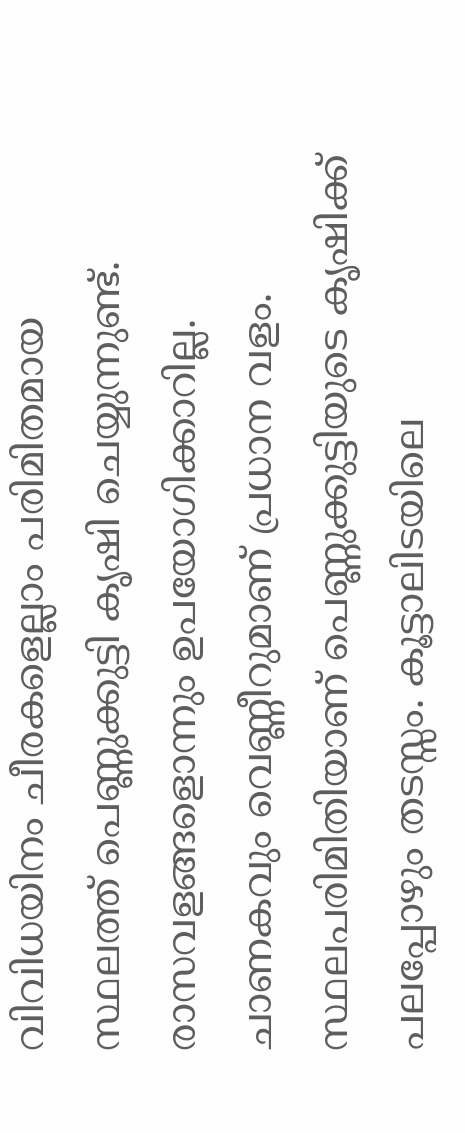വിവിധയിനം ചീരകളെല്ലാം പരിമിതമായ സ്ഥലത്ത് പെണ്ണുക്കുട്ടി കൃഷി ചെയ്യുന്നുണ്ട്.
രാസവളങ്ങളൊന്നും ഉപയോഗിക്കാറില്ല. ചാണകവും വെണ്ണീറുമാണ് പ്രധാന വളം. സ്ഥലപരിമിതിയാണ് പെണ്ണുക്കുട്ടിയുടെ കൃഷിക്ക് പലപ്പോഴും തടസ്സം. കൂട്ടാലിടയിലെ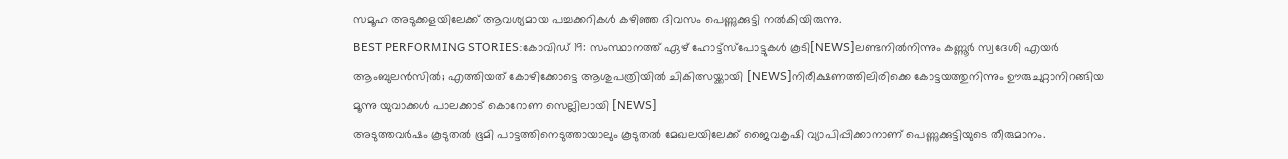സമൂഹ അടുക്കളയിലേക്ക് ആവശ്യമായ പച്ചക്കറികള്‍ കഴിഞ്ഞ ദിവസം പെണ്ണുക്കുട്ടി നല്‍കിയിരുന്നു.
BEST PERFORMING STORIES:കോവിഡ് 19: സംസ്ഥാനത്ത് ഏഴ് ഹോട്ട്‌സ്‌പോട്ടുകള്‍ കൂടി[NEWS]ലണ്ടനില്‍നിന്നും കണ്ണൂർ സ്വദേശി എയര്‍ ആംബുലന്‍സില്‍; എത്തിയത് കോഴിക്കോട്ടെ ആശുപത്രിയില്‍ ചികിത്സയ്ക്കായി [NEWS]നിരീക്ഷണത്തിലിരിക്കെ കോട്ടയത്തുനിന്നും ഊരുചുറ്റാനിറങ്ങിയ മൂന്നു യുവാക്കൾ പാലക്കാട് കൊറോണ സെല്ലിലായി [NEWS]
അടുത്തവര്‍ഷം കൂടുതല്‍ ഭൂമി പാട്ടത്തിനെടുത്തായാലും കൂടുതല്‍ മേഖലയിലേക്ക് ജൈവകൃഷി വ്യാപിപ്പിക്കാനാണ് പെണ്ണുക്കുട്ടിയുടെ തീരുമാനം.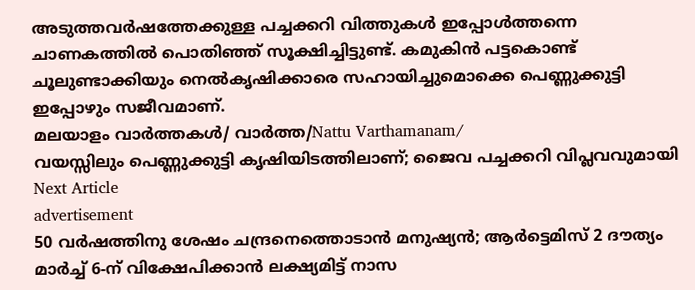അടുത്തവര്‍ഷത്തേക്കുള്ള പച്ചക്കറി വിത്തുകള്‍ ഇപ്പോള്‍ത്തന്നെ ചാണകത്തില്‍ പൊതിഞ്ഞ് സൂക്ഷിച്ചിട്ടുണ്ട്. കമുകിന്‍ പട്ടകൊണ്ട് ചൂലുണ്ടാക്കിയും നെല്‍കൃഷിക്കാരെ സഹായിച്ചുമൊക്കെ പെണ്ണുക്കുട്ടി ഇപ്പോഴും സജീവമാണ്.
മലയാളം വാർത്തകൾ/ വാർത്ത/Nattu Varthamanam/
വയസ്സിലും പെണ്ണുക്കുട്ടി കൃഷിയിടത്തിലാണ്; ജൈവ പച്ചക്കറി വിപ്ലവവുമായി
Next Article
advertisement
50 വർഷത്തിനു ശേഷം ചന്ദ്രനെത്തൊടാൻ മനുഷ്യൻ; ആർട്ടെമിസ് 2 ദൗത്യം മാർച്ച് 6-ന് വിക്ഷേപിക്കാൻ ലക്ഷ്യമിട്ട് നാസ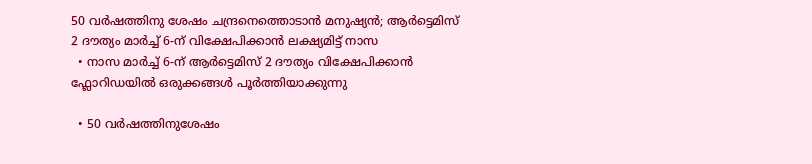50 വർഷത്തിനു ശേഷം ചന്ദ്രനെത്തൊടാൻ മനുഷ്യൻ; ആർട്ടെമിസ് 2 ദൗത്യം മാർച്ച് 6-ന് വിക്ഷേപിക്കാൻ ലക്ഷ്യമിട്ട് നാസ
  • നാസ മാർച്ച് 6-ന് ആർട്ടെമിസ് 2 ദൗത്യം വിക്ഷേപിക്കാൻ ഫ്ലോറിഡയിൽ ഒരുക്കങ്ങൾ പൂർത്തിയാക്കുന്നു

  • 50 വർഷത്തിനുശേഷം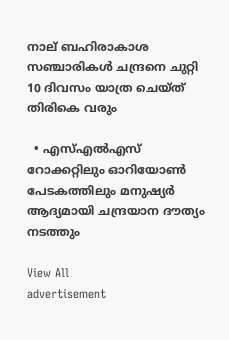നാല് ബഹിരാകാശ സഞ്ചാരികൾ ചന്ദ്രനെ ചുറ്റി 10 ദിവസം യാത്ര ചെയ്ത് തിരികെ വരും

  • എസ്എൽഎസ് റോക്കറ്റിലും ഓറിയോൺ പേടകത്തിലും മനുഷ്യർ ആദ്യമായി ചന്ദ്രയാന ദൗത്യം നടത്തും

View All
advertisement